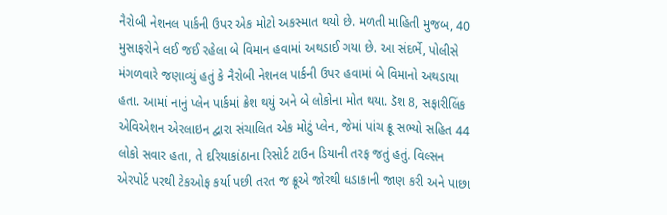નૈરોબી નેશનલ પાર્કની ઉપર એક મોટો અકસ્માત થયો છે. મળતી માહિતી મુજબ, 40 મુસાફરોને લઈ જઈ રહેલા બે વિમાન હવામાં અથડાઈ ગયા છે. આ સંદર્ભે, પોલીસે મંગળવારે જણાવ્યું હતું કે નૈરોબી નેશનલ પાર્કની ઉપર હવામાં બે વિમાનો અથડાયા હતા. આમાં નાનું પ્લેન પાર્કમાં ક્રેશ થયું અને બે લોકોના મોત થયા. ડૅશ 8, સફારીલિંક એવિએશન એરલાઇન દ્વારા સંચાલિત એક મોટું પ્લેન, જેમાં પાંચ ક્રૂ સભ્યો સહિત 44 લોકો સવાર હતા, તે દરિયાકાંઠાના રિસોર્ટ ટાઉન ડિયાની તરફ જતું હતું. વિલ્સન એરપોર્ટ પરથી ટેકઓફ કર્યા પછી તરત જ ક્રૂએ જોરથી ધડાકાની જાણ કરી અને પાછા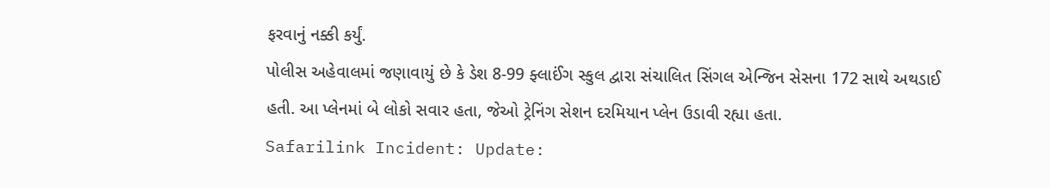ફરવાનું નક્કી કર્યું.
પોલીસ અહેવાલમાં જણાવાયું છે કે ડેશ 8-99 ફ્લાઈંગ સ્કુલ દ્વારા સંચાલિત સિંગલ એન્જિન સેસના 172 સાથે અથડાઈ હતી. આ પ્લેનમાં બે લોકો સવાર હતા, જેઓ ટ્રેનિંગ સેશન દરમિયાન પ્લેન ઉડાવી રહ્યા હતા.
Safarilink Incident: Update: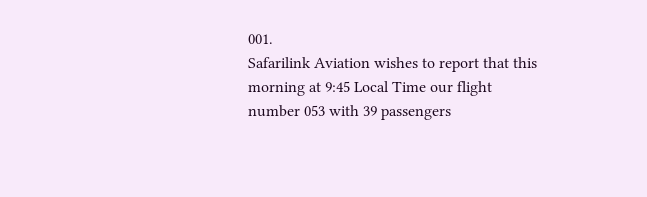001.
Safarilink Aviation wishes to report that this morning at 9:45 Local Time our flight number 053 with 39 passengers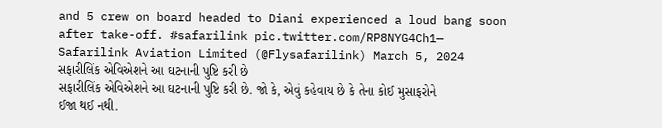and 5 crew on board headed to Diani experienced a loud bang soon after take-off. #safarilink pic.twitter.com/RP8NYG4Ch1— Safarilink Aviation Limited (@Flysafarilink) March 5, 2024
સફારીલિંક એવિએશને આ ઘટનાની પુષ્ટિ કરી છે
સફારીલિંક એવિએશને આ ઘટનાની પુષ્ટિ કરી છે. જો કે, એવું કહેવાય છે કે તેના કોઈ મુસાફરોને ઈજા થઈ નથી.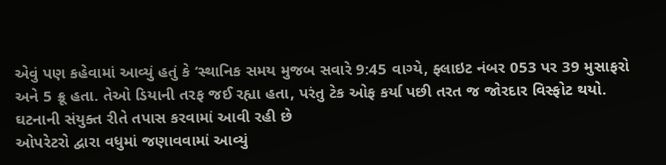એવું પણ કહેવામાં આવ્યું હતું કે ‘સ્થાનિક સમય મુજબ સવારે 9:45 વાગ્યે, ફ્લાઇટ નંબર 053 પર 39 મુસાફરો અને 5 ક્રૂ હતા. તેઓ ડિયાની તરફ જઈ રહ્યા હતા, પરંતુ ટેક ઓફ કર્યા પછી તરત જ જોરદાર વિસ્ફોટ થયો.
ઘટનાની સંયુક્ત રીતે તપાસ કરવામાં આવી રહી છે
ઓપરેટરો દ્વારા વધુમાં જણાવવામાં આવ્યું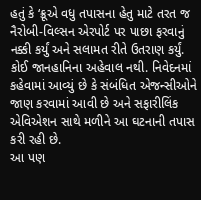હતું કે ‘ક્રૂએ વધુ તપાસના હેતુ માટે તરત જ નૈરોબી-વિલ્સન એરપોર્ટ પર પાછા ફરવાનું નક્કી કર્યું અને સલામત રીતે ઉતરાણ કર્યું. કોઈ જાનહાનિના અહેવાલ નથી. નિવેદનમાં કહેવામાં આવ્યું છે કે સંબંધિત એજન્સીઓને જાણ કરવામાં આવી છે અને સફારીલિંક એવિએશન સાથે મળીને આ ઘટનાની તપાસ કરી રહી છે.
આ પણ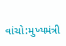વાંચો:મુખ્યમંત્રી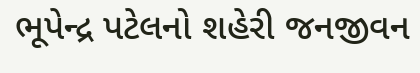ભૂપેન્દ્ર પટેલનો શહેરી જનજીવન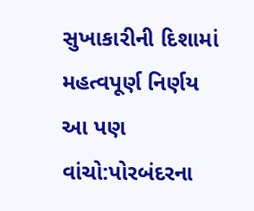સુખાકારીની દિશામાં મહત્વપૂર્ણ નિર્ણય
આ પણ વાંચો:પોરબંદરના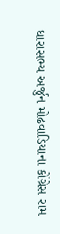ધારાસભ્ય અર્જુન મોઢવાડિયાના કોંગ્રેસ રામ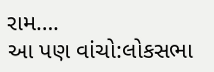રામ….
આ પણ વાંચો:લોકસભા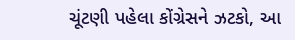ચૂંટણી પહેલા કોંગ્રેસને ઝટકો, આ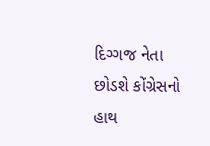દિગ્ગજ નેતા છોડશે કોંગ્રેસનો હાથ